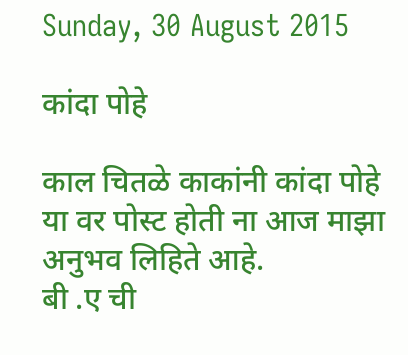Sunday, 30 August 2015

कांदा पोहे

काल चितळे काकांनी कांदा पोहे या वर पोस्ट होती ना आज माझा अनुभव लिहिते आहे.
बी .ए ची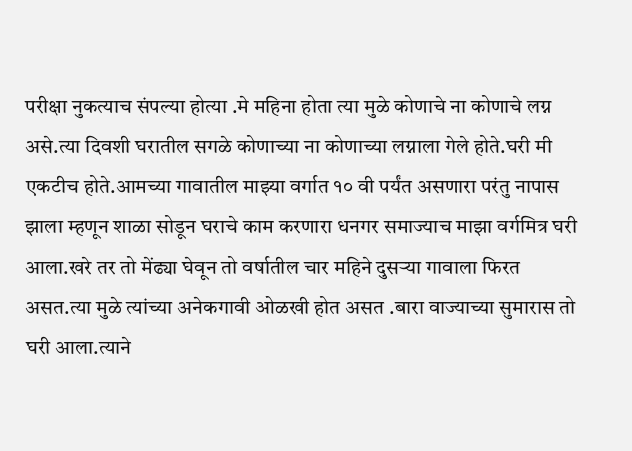परीक्षा नुकत्याच संपल्या होत्या .मे महिना होता त्या मुळे कोणाचे ना कोणाचे लग्न असे.त्या दिवशी घरातील सगळे कोणाच्या ना कोणाच्या लग्नाला गेले होते.घरी मी एकटीच होते.आमच्या गावातील माझ्या वर्गात १० वी पर्यंत असणारा परंतु नापास झाला म्हणून शाळा सोडून घराचे काम करणारा धनगर समाज्याच माझा वर्गमित्र घरी आला.खरे तर तो मेंढ्या घेवून तो वर्षातील चार महिने दुसऱ्या गावाला फिरत असत.त्या मुळे त्यांच्या अनेकगावी ओळखी होत असत .बारा वाज्याच्या सुमारास तो घरी आला.त्याने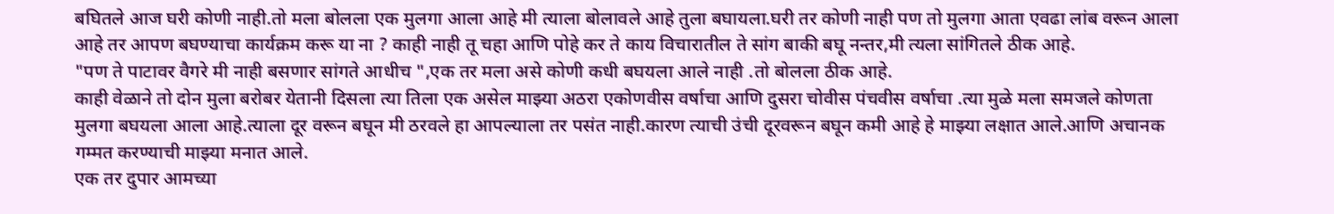बघितले आज घरी कोणी नाही.तो मला बोलला एक मुलगा आला आहे मी त्याला बोलावले आहे तुला बघायला.घरी तर कोणी नाही पण तो मुलगा आता एवढा लांब वरून आला आहे तर आपण बघण्याचा कार्यक्रम करू या ना ? काही नाही तू चहा आणि पोहे कर ते काय विचारातील ते सांग बाकी बघू नन्तर,मी त्यला सांगितले ठीक आहे.
"पण ते पाटावर वैगरे मी नाही बसणार सांगते आधीच ",एक तर मला असे कोणी कधी बघयला आले नाही .तो बोलला ठीक आहे.
काही वेळाने तो दोन मुला बरोबर येतानी दिसला त्या तिला एक असेल माझ्या अठरा एकोणवीस वर्षाचा आणि दुसरा चोवीस पंचवीस वर्षाचा .त्या मुळे मला समजले कोणता मुलगा बघयला आला आहे.त्याला दूर वरून बघून मी ठरवले हा आपल्याला तर पसंत नाही.कारण त्याची उंची दूरवरून बघून कमी आहे हे माझ्या लक्षात आले.आणि अचानक गम्मत करण्याची माझ्या मनात आले.
एक तर दुपार आमच्या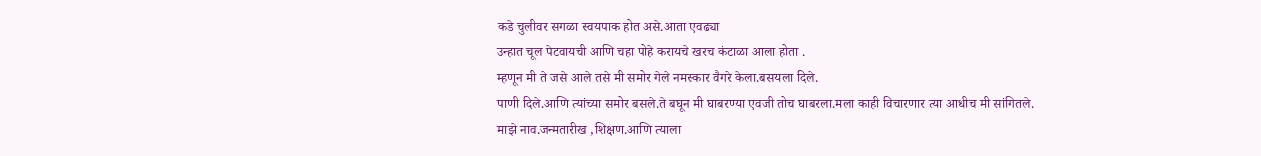कडे चुलीवर सगळा स्वयपाक होत असे.आता एवढ्या
उन्हात चूल पेटवायची आणि चहा पोहे करायचे खरच कंटाळा आला होता .
म्हणून मी ते जसे आले तसे मी समोर गेले नमस्कार वैगरे केला.बसयला दिले.
पाणी दिले.आणि त्यांच्या समोर बसले.ते बघून मी घाबरण्या एवजी तोच घाबरला.मला काही विचारणार त्या आधीच मी सांगितले.
माझे नाव.जन्मतारीख ,शिक्षण.आणि त्याला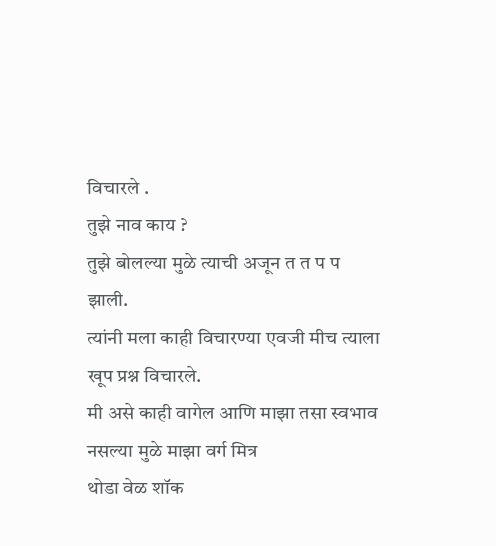विचारले .
तुझे नाव काय ?
तुझे बोलल्या मुळे त्याची अजून त त प प झाली.
त्यांनी मला काही विचारण्या एवजी मीच त्याला खूप प्रश्न विचारले.
मी असे काही वागेल आणि माझा तसा स्वभाव नसल्या मुळे माझा वर्ग मित्र
थोडा वेळ शॉक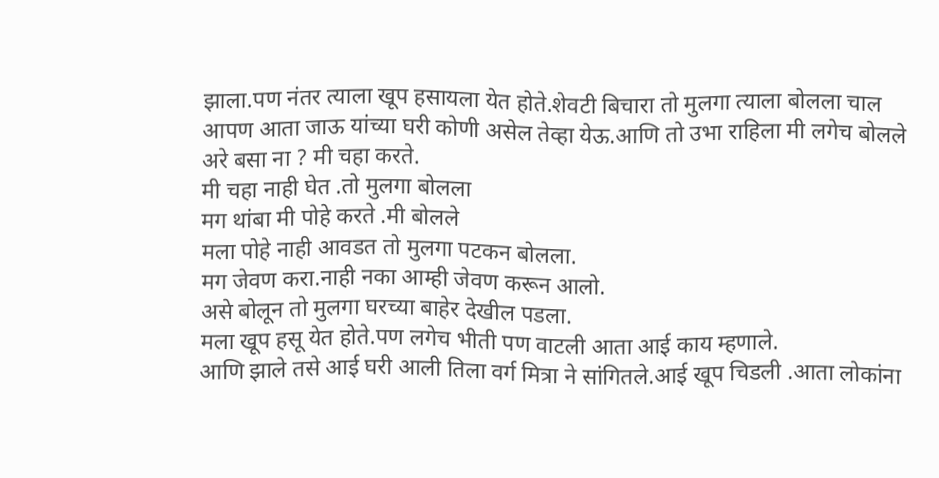झाला.पण नंतर त्याला खूप हसायला येत होते.शेवटी बिचारा तो मुलगा त्याला बोलला चाल आपण आता जाऊ यांच्या घरी कोणी असेल तेव्हा येऊ.आणि तो उभा राहिला मी लगेच बोलले अरे बसा ना ? मी चहा करते.
मी चहा नाही घेत .तो मुलगा बोलला
मग थांबा मी पोहे करते .मी बोलले
मला पोहे नाही आवडत तो मुलगा पटकन बोलला.
मग जेवण करा.नाही नका आम्ही जेवण करून आलो.
असे बोलून तो मुलगा घरच्या बाहेर देखील पडला.
मला खूप हसू येत होते.पण लगेच भीती पण वाटली आता आई काय म्हणाले.
आणि झाले तसे आई घरी आली तिला वर्ग मित्रा ने सांगितले.आई खूप चिडली .आता लोकांना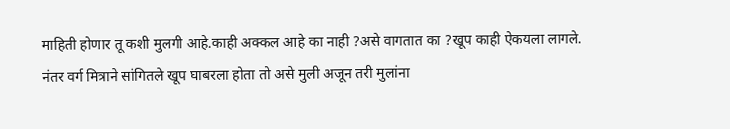माहिती होणार तू कशी मुलगी आहे.काही अक्कल आहे का नाही ?असे वागतात का ?खूप काही ऐकयला लागले.
नंतर वर्ग मित्राने सांगितले खूप घाबरला होता तो असे मुली अजून तरी मुलांना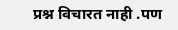प्रश्न विचारत नाही .पण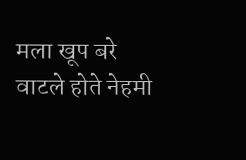मला खूप बरे वाटले होते नेहमी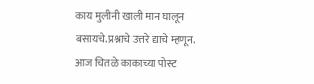काय मुलीनी खाली मान घालून बसायचे.प्रश्नाचे उत्तरे द्याचे म्हणून.
आज चितळे काकाच्या पोस्ट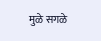मुळे सगळे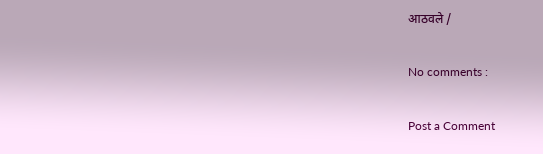आठवले /

No comments :

Post a Comment